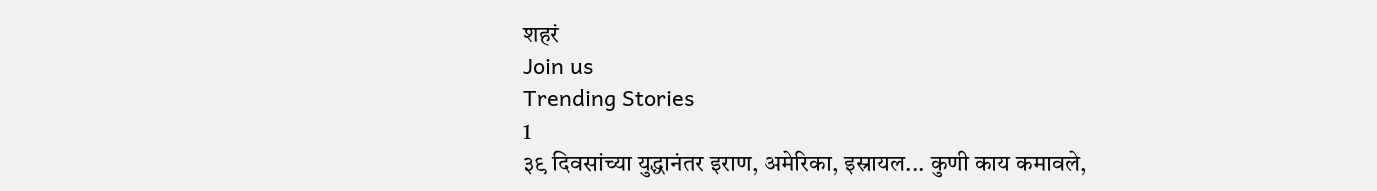शहरं
Join us
Trending Stories
1
३९ दिवसांच्या युद्धानंतर इराण, अमेरिका, इस्रायल... कुणी काय कमावले,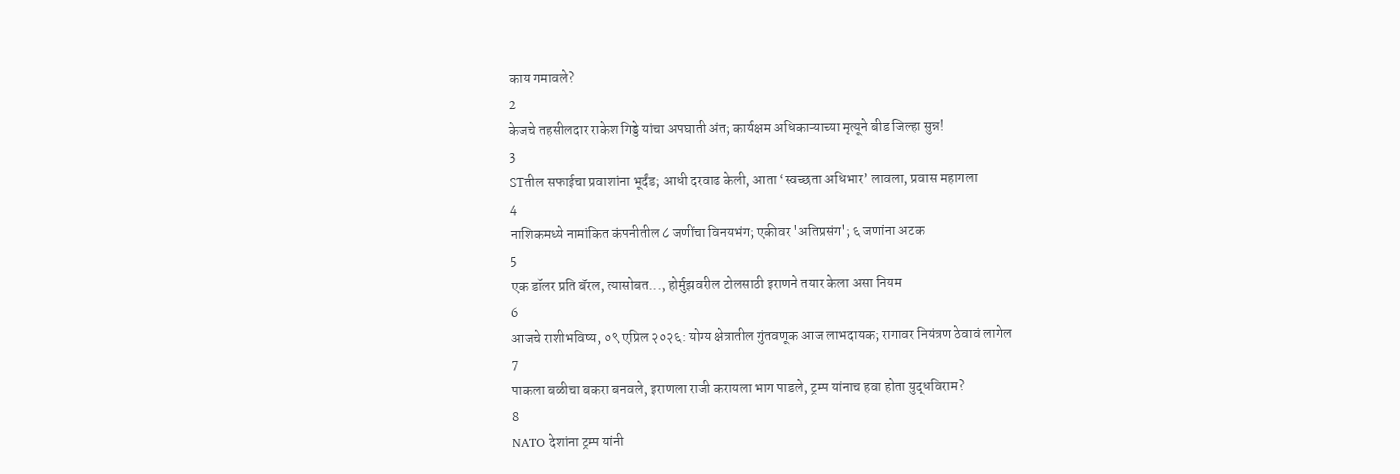काय गमावले?
2
केजचे तहसीलदार राकेश गिड्डे यांचा अपघाती अंत; कार्यक्षम अधिकाऱ्याच्या मृत्यूने बीड जिल्हा सुन्न!
3
STतील सफाईचा प्रवाशांना भूर्दंड; आधी दरवाढ केली, आता ‘स्वच्छता अधिभार’ लावला, प्रवास महागला
4
नाशिकमध्ये नामांकित कंपनीतील ८ जणींचा विनयभंग; एकीवर 'अतिप्रसंग'; ६ जणांना अटक
5
एक डॉलर प्रति बॅरल, त्यासोबत..., होर्मुझवरील टोलसाठी इराणने तयार केला असा नियम
6
आजचे राशीभविष्य, ०९ एप्रिल २०२६: योग्य क्षेत्रातील गुंतवणूक आज लाभदायक; रागावर नियंत्रण ठेवावं लागेल
7
पाकला बळीचा बकरा बनवले, इराणला राजी करायला भाग पाडले, ट्रम्प यांनाच हवा होता युद्धविराम?
8
NATO देशांना ट्रम्प यांनी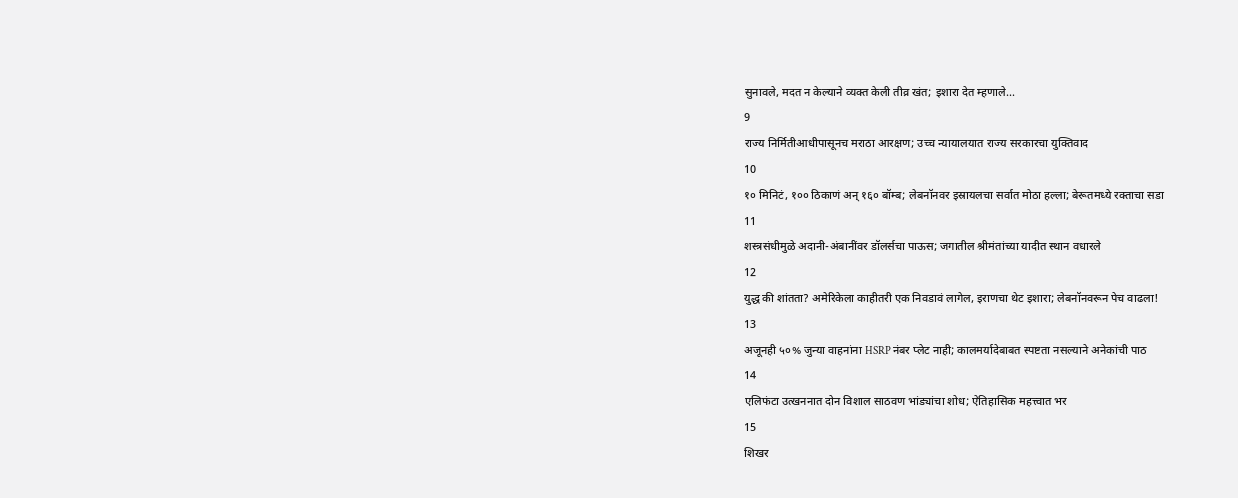सुनावले, मदत न केल्याने व्यक्त केली तीव्र खंत; इशारा देत म्हणाले...
9
राज्य निर्मितीआधीपासूनच मराठा आरक्षण; उच्च न्यायालयात राज्य सरकारचा युक्तिवाद
10
१० मिनिटं, १०० ठिकाणं अन् १६० बॉम्ब; लेबनॉनवर इस्रायलचा सर्वात मोठा हल्ला; बेरूतमध्ये रक्ताचा सडा
11
शस्त्रसंधीमुळे अदानी-अंबानींवर डॉलर्सचा पाऊस; जगातील श्रीमंतांच्या यादीत स्थान वधारले
12
युद्ध की शांतता? अमेरिकेला काहीतरी एक निवडावं लागेल, इराणचा थेट इशारा; लेबनॉनवरून पेच वाढला!
13
अजूनही ५०% जुन्या वाहनांना HSRP नंबर प्लेट नाही; कालमर्यादेबाबत स्पष्टता नसल्याने अनेकांची पाठ
14
एलिफंटा उत्खननात दोन विशाल साठवण भांड्यांचा शोध; ऐतिहासिक महत्त्वात भर
15
शिखर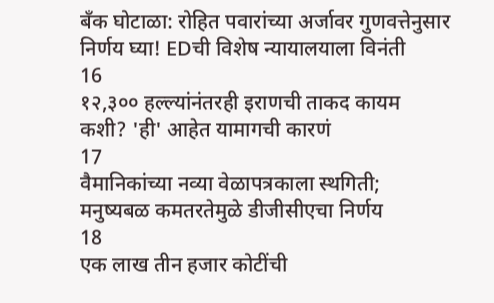बँक घोटाळा: रोहित पवारांच्या अर्जावर गुणवत्तेनुसार निर्णय घ्या! EDची विशेष न्यायालयाला विनंती
16
१२,३०० हल्ल्यांनंतरही इराणची ताकद कायम कशी? 'ही' आहेत यामागची कारणं
17
वैमानिकांच्या नव्या वेळापत्रकाला स्थगिती; मनुष्यबळ कमतरतेमुळे डीजीसीएचा निर्णय
18
एक लाख तीन हजार कोटींची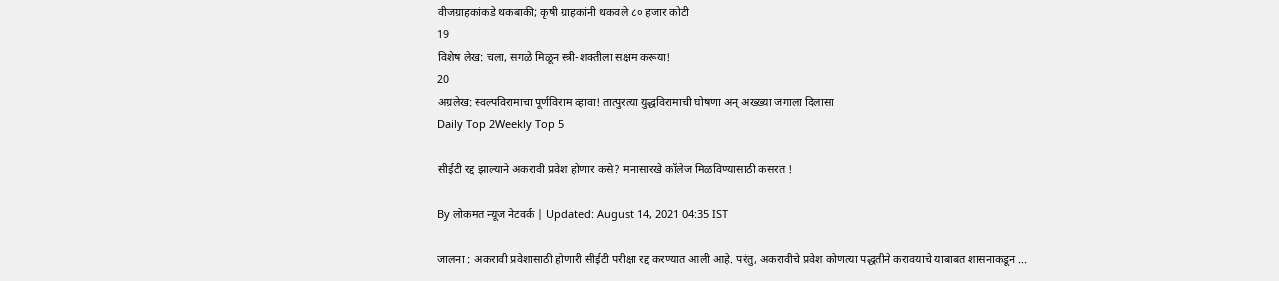वीजग्राहकांकडे थकबाकी; कृषी ग्राहकांनी थकवले ८० हजार कोटी
19
विशेष लेख: चला, सगळे मिळून स्त्री-शक्तीला सक्षम करूया!
20
अग्रलेख: स्वल्पविरामाचा पूर्णविराम व्हावा! तात्पुरत्या युद्धविरामाची घोषणा अन् अख्ख्या जगाला दिलासा
Daily Top 2Weekly Top 5

सीईटी रद्द झाल्याने अकरावी प्रवेश होणार कसे? मनासारखे कॉलेज मिळविण्यासाठी कसरत !

By लोकमत न्यूज नेटवर्क | Updated: August 14, 2021 04:35 IST

जालना : अकरावी प्रवेशासाठी होणारी सीईटी परीक्षा रद्द करण्यात आली आहे. परंतु, अकरावीचे प्रवेश कोणत्या पद्धतीने करावयाचे याबाबत शासनाकडून ...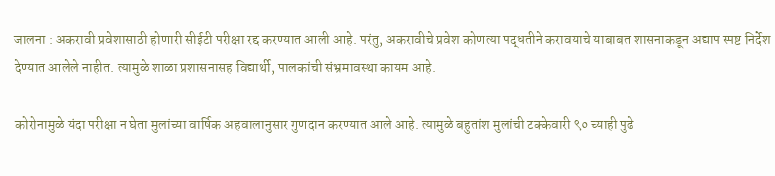जालना : अकरावी प्रवेशासाठी होणारी सीईटी परीक्षा रद्द करण्यात आली आहे. परंतु, अकरावीचे प्रवेश कोणत्या पद्धतीने करावयाचे याबाबत शासनाकडून अद्याप स्पष्ट निर्देश देण्यात आलेले नाहीत. त्यामुळे शाळा प्रशासनासह विद्यार्थी, पालकांची संभ्रमावस्था कायम आहे.

कोरोनामुळे यंदा परीक्षा न घेता मुलांच्या वार्षिक अहवालानुसार गुणदान करण्यात आले आहे. त्यामुळे बहुतांश मुलांची टक्केवारी ९० च्याही पुढे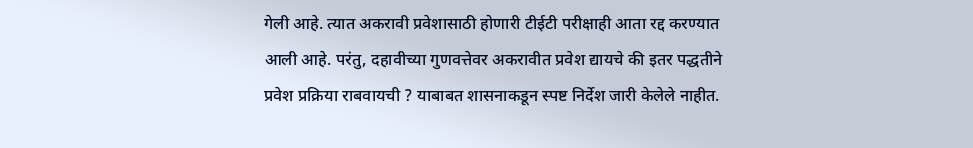गेली आहे. त्यात अकरावी प्रवेशासाठी होणारी टीईटी परीक्षाही आता रद्द करण्यात आली आहे. परंतु, दहावीच्या गुणवत्तेवर अकरावीत प्रवेश द्यायचे की इतर पद्धतीने प्रवेश प्रक्रिया राबवायची ? याबाबत शासनाकडून स्पष्ट निर्देश जारी केलेले नाहीत.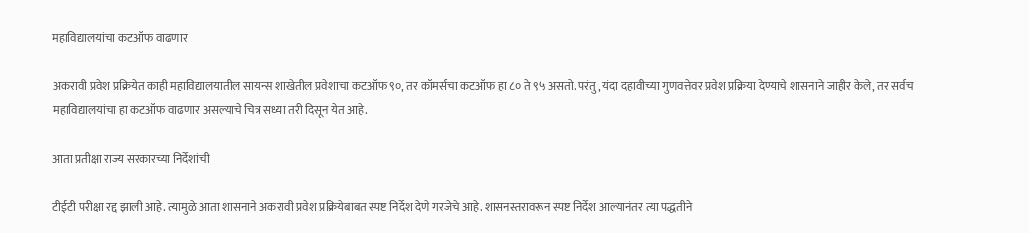महाविद्यालयांचा कटऑफ वाढणार

अकरावी प्रवेश प्रक्रियेत काही महाविद्यालयातील सायन्स शाखेतील प्रवेशाचा कटऑफ ९०, तर कॉमर्सचा कटऑफ हा ८० ते ९५ असतो. परंतु, यंदा दहावीच्या गुणवत्तेवर प्रवेश प्रक्रिया देण्याचे शासनाने जाहीर केले, तर सर्वच महाविद्यालयांचा हा कटऑफ वाढणार असल्याचे चित्र सध्या तरी दिसून येत आहे.

आता प्रतीक्षा राज्य सरकारच्या निर्देशांची

टीईटी परीक्षा रद्द झाली आहे. त्यामुळे आता शासनाने अकरावी प्रवेश प्रक्रियेबाबत स्पष्ट निर्देश देणे गरजेचे आहे. शासनस्तरावरून स्पष्ट निर्देश आल्यानंतर त्या पद्धतीने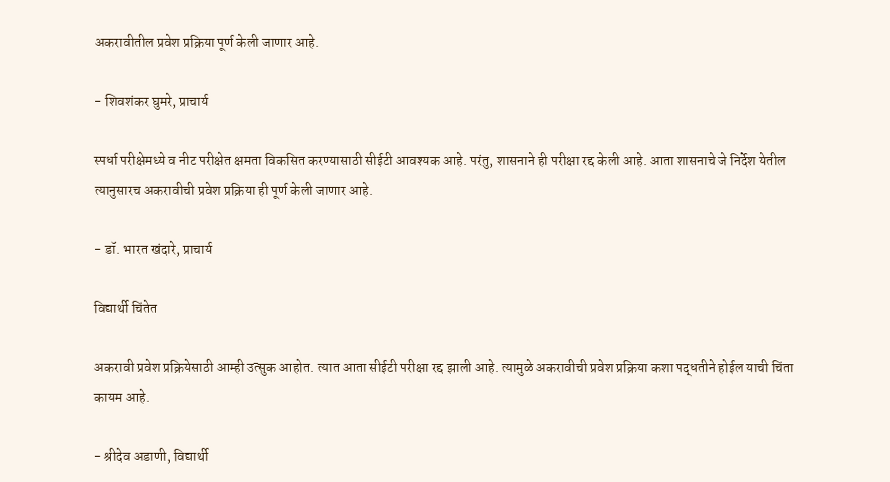अकरावीतील प्रवेश प्रक्रिया पूर्ण केली जाणार आहे.

- शिवशंकर घुमरे, प्राचार्य

स्पर्धा परीक्षेमध्ये व नीट परीक्षेत क्षमता विकसित करण्यासाठी सीईटी आवश्यक आहे. परंतु, शासनाने ही परीक्षा रद्द केली आहे. आता शासनाचे जे निर्देश येतील त्यानुसारच अकरावीची प्रवेश प्रक्रिया ही पूर्ण केली जाणार आहे.

- डॉ. भारत खंदारे, प्राचार्य

विद्यार्थी चिंतेत

अकरावी प्रवेश प्रक्रियेसाठी आम्ही उत्सुक आहोत. त्यात आता सीईटी परीक्षा रद्द झाली आहे. त्यामुळे अकरावीची प्रवेश प्रक्रिया कशा पद्धतीने होईल याची चिंता कायम आहे.

- श्रीदेव अडाणी, विद्यार्थी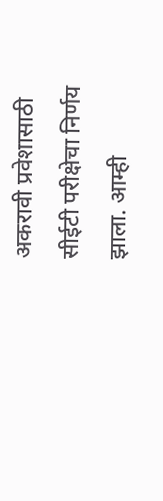अकरावी प्रवेशासाठी सीईटी परीक्षेचा निर्णय झाला. आम्ही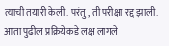त्याची तयारी केली. परंतु, ती परीक्षा रद्द झाली. आता पुढील प्रक्रियेकडे लक्ष लागले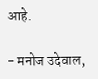आहे.

- मनोज उदेवाल,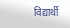विद्यार्थी